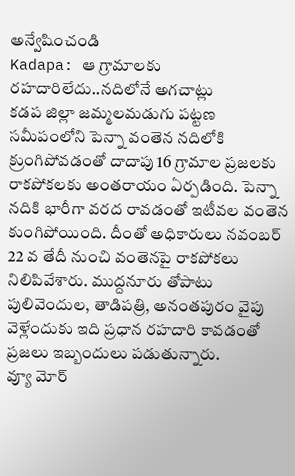అన్వేషించండి
Kadapa: ఆ గ్రామాలకు రహదారిలేదు..నదిలోనే అగచాట్లు
కడప జిల్లా జమ్మలమడుగు పట్టణ సమీపంలోని పెన్నా వంతెన నదిలోకి క్రుంగిపోవడంతో దాదాపు 16 గ్రామాల ప్రజలకు రాకపోకలకు అంతరాయం ఏర్పడింది. పెన్నా నదికి భారీగా వరద రావడంతో ఇటీవల వంతెన కుంగిపోయింది. దీంతో అధికారులు నవంబర్ 22 వ తేదీ నుంచి వంతెనపై రాకపోకలు నిలిపివేశారు. ముద్దనూరు తోపాటు పులివెందుల, తాడిపత్రి, అనంతపురం వైపు వెళ్లేందుకు ఇది ప్రధాన రహదారి కావడంతో ప్రజలు ఇబ్బందులు పడుతున్నారు.
వ్యూ మోర్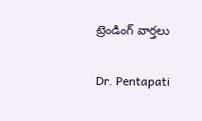ట్రెండింగ్ వార్తలు

Dr. Pentapati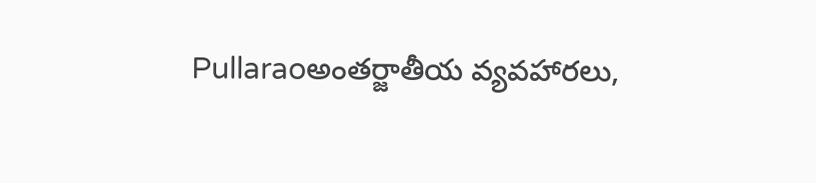Pullaraoఅంతర్జాతీయ వ్యవహారలు,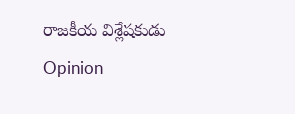రాజకీయ విశ్లేషకుడు
Opinion